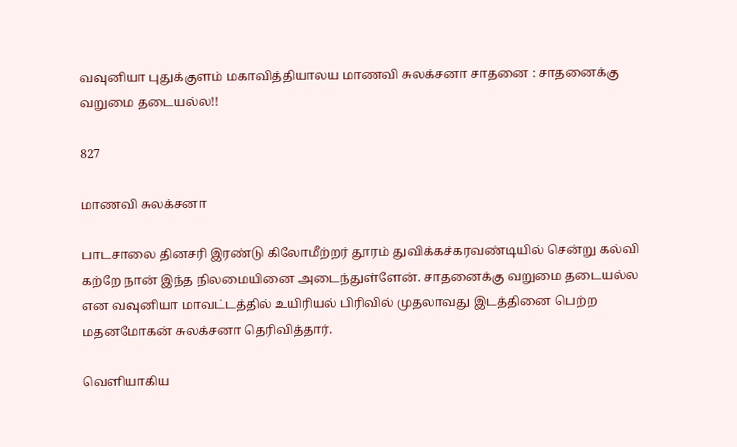வவுனியா புதுக்குளம் மகாவித்தியாலய மாணவி சுலக்சனா சாதனை : சாதனைக்கு வறுமை தடையல்ல!!

827

மாணவி சுலக்சனா

பாடசாலை தினசரி இரண்டு கிலோமீற்றர் தூரம் துவிக்கச்கரவண்டியில் சென்று கல்வி கற்றே நான் இந்த நிலமையினை அடைந்துள்ளேன். சாதனைக்கு வறுமை தடையல்ல என வவுனியா மாவட்டத்தில் உயிரியல் பிரிவில் முதலாவது இடத்தினை பெற்ற மதனமோகன் சுலக்சனா தெரிவித்தார்.

வெளியாகிய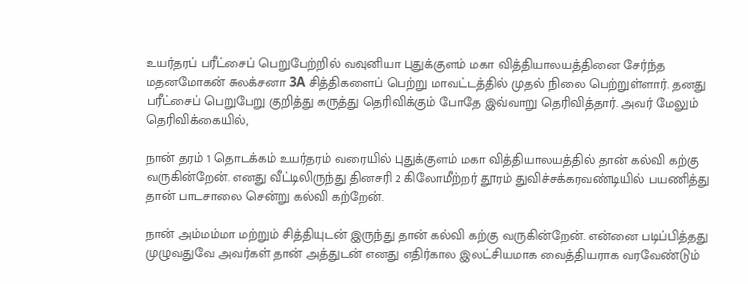உயர்தரப் பரீட்சைப் பெறுபேற்றில் வவுனியா புதுக்குளம் மகா வித்தியாலயத்தினை சேர்ந்த மதனமோகன் சுலக்சனா 3A சித்திகளைப் பெற்று மாவட்டத்தில் முதல் நிலை பெற்றுள்ளார். தனது பரீட்சைப் பெறுபேறு குறித்து கருத்து தெரிவிக்கும் போதே இவ்வாறு தெரிவித்தார். அவர் மேலும் தெரிவிக்கையில்,

நான் தரம் 1 தொடக்கம் உயர்தரம் வரையில் புதுக்குளம் மகா வித்தியாலயத்தில் தான் கல்வி கற்கு வருகின்றேன். எனது வீட்டிலிருந்து தினசரி 2 கிலோமீற்றர் தூரம் துவிச்சக்கரவண்டியில் பயணித்து தான் பாடசாலை சென்று கல்வி கற்றேன்.

நான் அம்மம்மா மற்றும் சித்தியுடன் இருந்து தான் கல்வி கற்கு வருகின்றேன். என்னை படிப்பித்தது முழுவதுவே அவர்கள் தான் அத்துடன் எனது எதிர்கால இலட்சியமாக வைத்தியராக வரவேண்டும்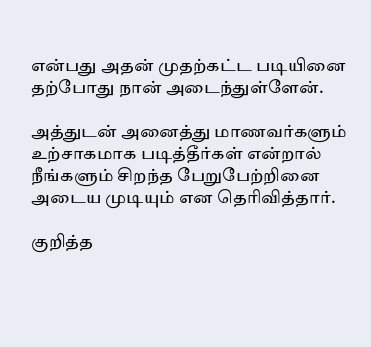என்பது அதன் முதற்கட்ட படியினை தற்போது நான் அடைந்துள்ளேன்.

அத்துடன் அனைத்து மாணவர்களும் உற்சாகமாக படித்தீர்கள் என்றால் நீங்களும் சிறந்த பேறுபேற்றினை அடைய முடியும் என தெரிவித்தார்.

குறித்த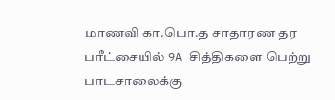மாணவி கா.பொ.த சாதாரண தர பரீட்சையில் 9A சித்திகளை பெற்று பாடசாலைக்கு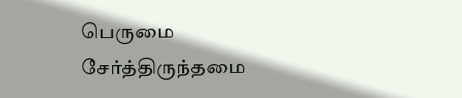பெருமை சேர்த்திருந்தமை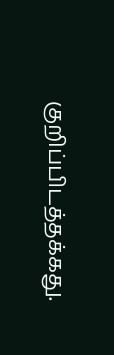குறிப்பிடத்தக்கது.